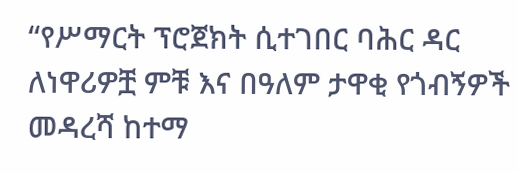“የሥማርት ፕሮጀክት ሲተገበር ባሕር ዳር ለነዋሪዎቿ ምቹ እና በዓለም ታዋቂ የጎብኝዎች መዳረሻ ከተማ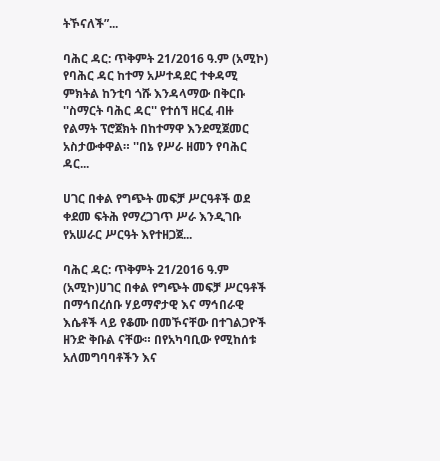ትኾናለች”...

ባሕር ዳር: ጥቅምት 21/2016 ዓ.ም (አሚኮ) የባሕር ዳር ከተማ አሥተዳደር ተቀዳሚ ምክትል ከንቲባ ጎሹ እንዳላማው በቅርቡ ''ስማርት ባሕር ዳር'' የተሰኘ ዘርፈ ብዙ የልማት ፕሮጀክት በከተማዋ እንደሚጀመር አስታውቀዋል። ''በኔ የሥራ ዘመን የባሕር ዳር...

ሀገር በቀል የግጭት መፍቻ ሥርዓቶች ወደ ቀደመ ፍትሕ የማረጋገጥ ሥራ እንዲገቡ የአሠራር ሥርዓት እየተዘጋጀ...

ባሕር ዳር: ጥቅምት 21/2016 ዓ.ም (አሚኮ)ሀገር በቀል የግጭት መፍቻ ሥርዓቶች በማኅበረሰቡ ሃይማኖታዊ እና ማኅበራዊ እሴቶች ላይ የቆሙ በመኾናቸው በተገልጋዮች ዘንድ ቅቡል ናቸው። በየአካባቢው የሚከሰቱ አለመግባባቶችን እና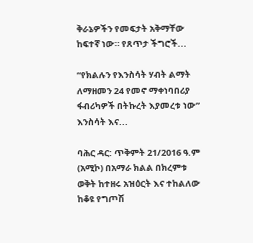ቅራኔዎችን የመፍታት አቅማቸው ከፍተኛ ነው። የጸጥታ ችግሮች...

“የክልሉን የእንስሳት ሃብት ልማት ለማዘመን 24 የመኖ ማቀነባበሪያ ፋብሪካዎች በትኩረት እያመረቱ ነው” እንስሳት እና...

ባሕር ዳር: ጥቅምት 21/2016 ዓ.ም (አሚኮ) በአማራ ክልል በክረምቱ ወቅት ከተዘሩ አዝዕርት እና ተከልለው ከቆዩ የግጦሽ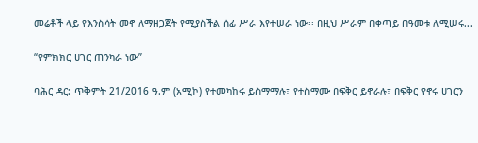መሬቶች ላይ የእንስሳት መኖ ለማዘጋጀት የሚያስችል ሰፊ ሥራ እየተሠራ ነው፡፡ በዚህ ሥራም በቀጣይ በዓመቱ ለሚሠሩ...

“የምክክር ሀገር ጠንካራ ነው”

ባሕር ዳር: ጥቅምት 21/2016 ዓ.ም (አሚኮ) የተመካከሩ ይስማማሉ፣ የተስማሙ በፍቅር ይኖራሉ፣ በፍቅር የኖሩ ሀገርን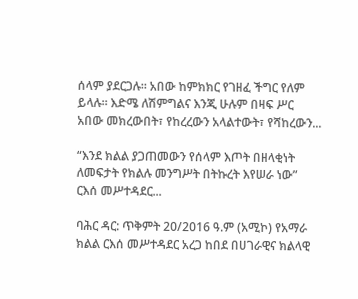ሰላም ያደርጋሉ። አበው ከምክክር የገዘፈ ችግር የለም ይላሉ። እድሜ ለሽምግልና እንጂ ሁሉም በዛፍ ሥር አበው መክረውበት፣ የከረረውን አላልተውት፣ የሻከረውን...

“እንደ ክልል ያጋጠመውን የሰላም እጦት በዘላቂነት ለመፍታት የክልሉ መንግሥት በትኩረት እየሠራ ነው” ርእሰ መሥተዳደር...

ባሕር ዳር: ጥቅምት 20/2016 ዓ.ም (አሚኮ) የአማራ ክልል ርእሰ መሥተዳደር አረጋ ከበደ በሀገራዊና ክልላዊ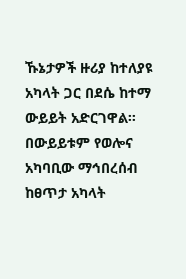ኹኔታዎች ዙሪያ ከተለያዩ አካላት ጋር በደሴ ከተማ ውይይት አድርገዋል፡፡ በውይይቱም የወሎና አካባቢው ማኅበረሰብ ከፀጥታ አካላት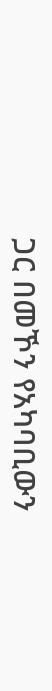ጋር በመኾን የአካባቢውን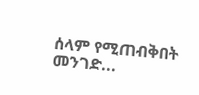ሰላም የሚጠብቅበት መንገድ...